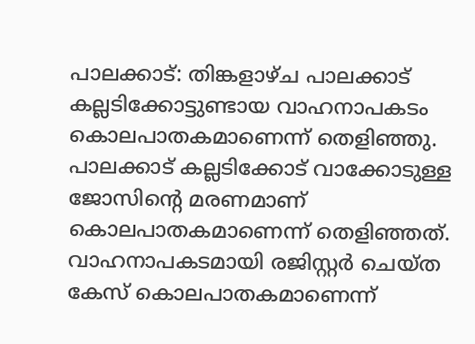പാലക്കാട്: തിങ്കളാഴ്ച പാലക്കാട് കല്ലടിക്കോട്ടുണ്ടായ വാഹനാപകടം കൊലപാതകമാണെന്ന് തെളിഞ്ഞു. പാലക്കാട് കല്ലടിക്കോട് വാക്കോടുള്ള ജോസിന്റെ മരണമാണ് കൊലപാതകമാണെന്ന് തെളിഞ്ഞത്. വാഹനാപകടമായി രജിസ്റ്റര്‍ ചെയ്ത കേസ് കൊലപാതകമാണെന്ന്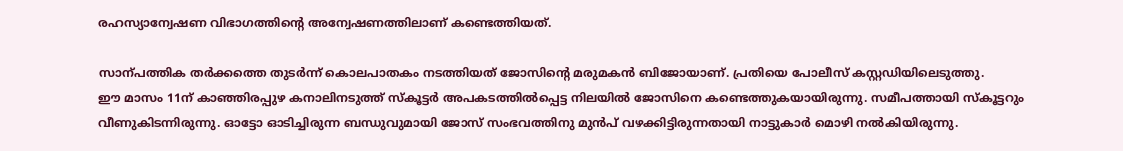രഹസ്യാന്വേഷണ വിഭാഗത്തിന്റെ അന്വേഷണത്തിലാണ് കണ്ടെത്തിയത്.

സാന്പത്തിക തര്‍ക്കത്തെ തുടര്‍ന്ന് കൊലപാതകം നടത്തിയത് ജോസിന്റെ മരുമകന്‍ ബിജോയാണ്. പ്രതിയെ പോലീസ് കസ്റ്റഡിയിലെടുത്തു.
ഈ മാസം 11ന് കാഞ്ഞിരപ്പുഴ കനാലിനടുത്ത് സ്‌കൂട്ടര്‍ അപകടത്തില്‍പ്പെട്ട നിലയില്‍ ജോസിനെ കണ്ടെത്തുകയായിരുന്നു. സമീപത്തായി സ്‌കൂട്ടറും വീണുകിടന്നിരുന്നു. ഓട്ടോ ഓടിച്ചിരുന്ന ബന്ധുവുമായി ജോസ് സംഭവത്തിനു മുന്‍പ് വഴക്കിട്ടിരുന്നതായി നാട്ടുകാര്‍ മൊഴി നല്‍കിയിരുന്നു.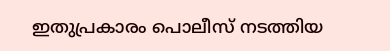ഇതുപ്രകാരം പൊലീസ് നടത്തിയ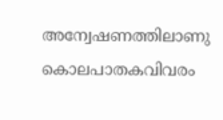അന്വേഷണത്തിലാണു കൊലപാതകവിവരം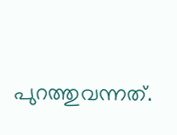പുറത്തുവന്നത്.